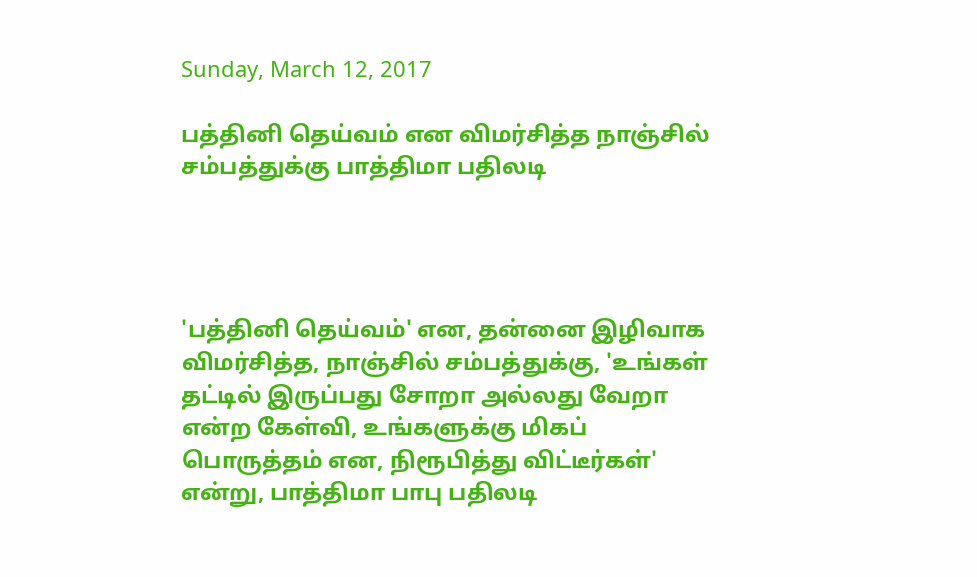Sunday, March 12, 2017

பத்தினி தெய்வம் என விமர்சித்த நாஞ்சில் சம்பத்துக்கு பாத்திமா பதிலடி




'பத்தினி தெய்வம்' என, தன்னை இழிவாக விமர்சித்த, நாஞ்சில் சம்பத்துக்கு, 'உங்கள் தட்டில் இருப்பது சோறா அல்லது வேறா என்ற கேள்வி, உங்களுக்கு மிகப் பொருத்தம் என, நிரூபித்து விட்டீர்கள்' என்று, பாத்திமா பாபு பதிலடி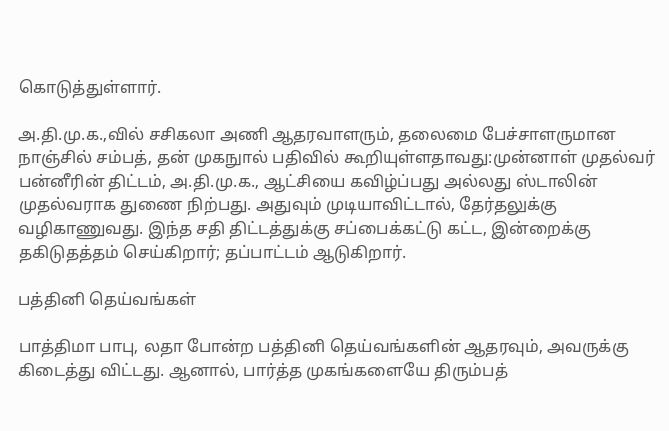கொடுத்துள்ளார்.

அ.தி.மு.க.,வில் சசிகலா அணி ஆதரவாளரும், தலைமை பேச்சாளருமான நாஞ்சில் சம்பத், தன் முகநுால் பதிவில் கூறியுள்ளதாவது:முன்னாள் முதல்வர் பன்னீரின் திட்டம், அ.தி.மு.க., ஆட்சியை கவிழ்ப்பது அல்லது ஸ்டாலின் முதல்வராக துணை நிற்பது. அதுவும் முடியாவிட்டால், தேர்தலுக்கு வழிகாணுவது. இந்த சதி திட்டத்துக்கு சப்பைக்கட்டு கட்ட, இன்றைக்கு தகிடுதத்தம் செய்கிறார்; தப்பாட்டம் ஆடுகிறார்.

பத்தினி தெய்வங்கள்

பாத்திமா பாபு, லதா போன்ற பத்தினி தெய்வங்களின் ஆதரவும், அவருக்கு கிடைத்து விட்டது. ஆனால், பார்த்த முகங்களையே திரும்பத்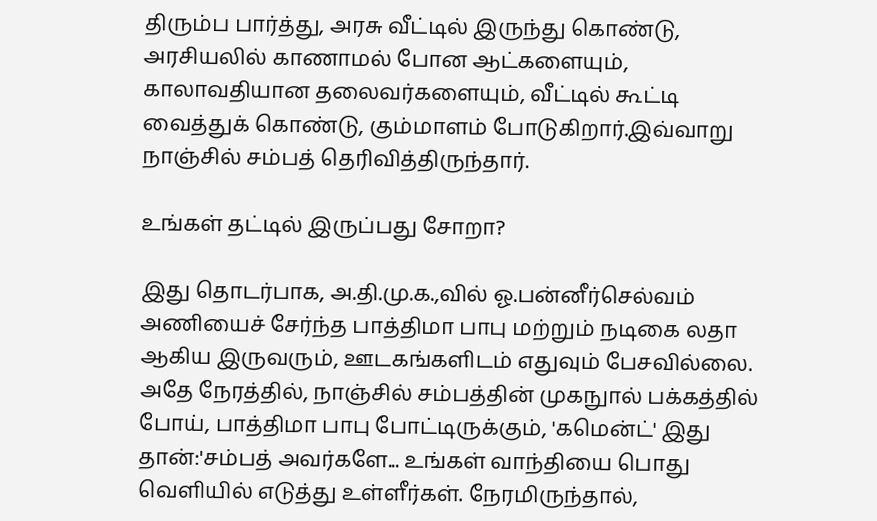திரும்ப பார்த்து, அரசு வீட்டில் இருந்து கொண்டு, அரசியலில் காணாமல் போன ஆட்களையும், காலாவதியான தலைவர்களையும், வீட்டில் கூட்டி வைத்துக் கொண்டு, கும்மாளம் போடுகிறார்.இவ்வாறு நாஞ்சில் சம்பத் தெரிவித்திருந்தார்.

உங்கள் தட்டில் இருப்பது சோறா?

இது தொடர்பாக, அ.தி.மு.க.,வில் ஓ.பன்னீர்செல்வம் அணியைச் சேர்ந்த பாத்திமா பாபு மற்றும் நடிகை லதா ஆகிய இருவரும், ஊடகங்களிடம் எதுவும் பேசவில்லை. அதே நேரத்தில், நாஞ்சில் சம்பத்தின் முகநுால் பக்கத்தில் போய், பாத்திமா பாபு போட்டிருக்கும், 'கமென்ட்' இது தான்:'சம்பத் அவர்களே... உங்கள் வாந்தியை பொது வெளியில் எடுத்து உள்ளீர்கள். நேரமிருந்தால்,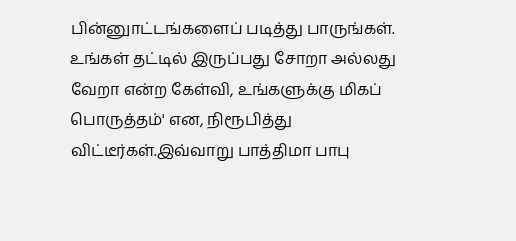பின்னுாட்டங்களைப் படித்து பாருங்கள். உங்கள் தட்டில் இருப்பது சோறா அல்லது வேறா என்ற கேள்வி, உங்களுக்கு மிகப் பொருத்தம்' என, நிரூபித்து விட்டீர்கள்.இவ்வாறு பாத்திமா பாபு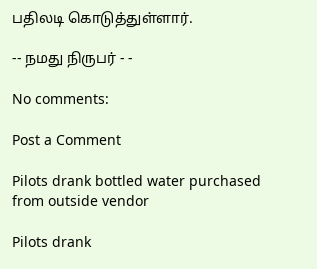பதிலடி கொடுத்துள்ளார்.

-- நமது நிருபர் - -

No comments:

Post a Comment

Pilots drank bottled water purchased from outside vendor

Pilots drank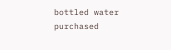bottled water purchased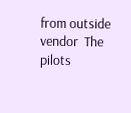from outside vendor  The pilots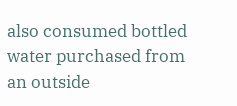also consumed bottled water purchased from an outside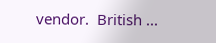vendor.  British ...